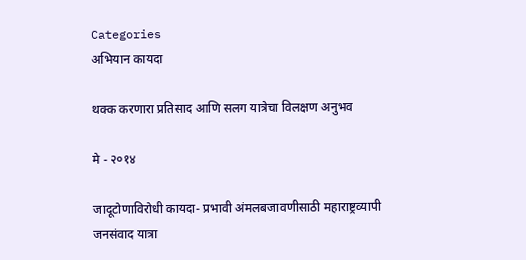Categories
अभियान कायदा

थक्क करणारा प्रतिसाद आणि सलग यात्रेचा विलक्षण अनुभव

मे - २०१४

जादूटोणाविरोधी कायदा- प्रभावी अंमलबजावणीसाठी महाराष्ट्रव्यापी जनसंवाद यात्रा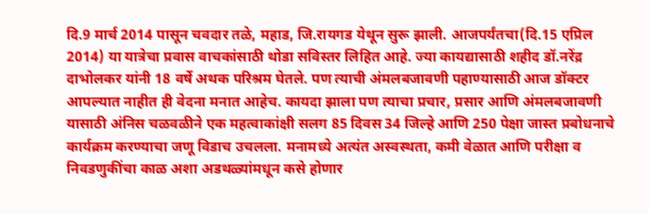दि.9 मार्च 2014 पासून चवदार तळे, महाड, जि.रायगड येथून सुरू झाली. आजपर्यंतचा(दि.15 एप्रिल 2014) या यात्रेचा प्रवास वाचकांसाठी थोडा सविस्तर लिहित आहे. ज्या कायद्यासाठी शहीद डॉ.नरेंद्र दाभोलकर यांनी 18 वर्षे अथक परिश्रम घेतले. पण त्याची अंमलबजावणी पहाण्यासाठी आज डॉक्टर आपल्यात नाहीत ही वेदना मनात आहेच. कायदा झाला पण त्याचा प्रचार, प्रसार आणि अंमलबजावणी यासाठी अंनिस चळवळीने एक महत्वाकांक्षी सलग 85 दिवस 34 जिल्हे आणि 250 पेक्षा जास्त प्रबोधनाचे कार्यक्रम करण्याचा जणू विडाच उचलला. मनामध्ये अत्यंत अस्वस्थता, कमी वेळात आणि परीक्षा व निवडणुकींचा काळ अशा अडथळ्यांमधून कसे होणार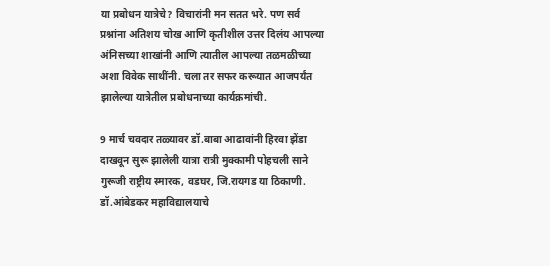या प्रबोधन यात्रेचे? विचारांनी मन सतत भरे. पण सर्व प्रश्नांना अतिशय चोख आणि कृतीशील उत्तर दिलंय आपल्या अंनिसच्या शाखांनी आणि त्यातील आपल्या तळमळीच्या अशा विवेक साथींनी. चला तर सफर करूयात आजपर्यंत झालेल्या यात्रेतील प्रबोधनाच्या कार्यक्रमांची.

9 मार्च चवदार तळ्यावर डॉ.बाबा आढावांनी हिरवा झेंडा दाखवून सुरू झालेली यात्रा रात्री मुक्कामी पोहचली साने गुरूजी राष्ट्रीय स्मारक, वडघर, जि.रायगड या ठिकाणी. डॉ.आंबेडकर महाविद्यालयाचे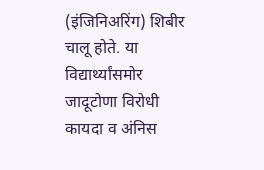(इंजिनिअरिंग) शिबीर चालू होते. या विद्यार्थ्यांसमोर जादूटोणा विरोधी कायदा व अंनिस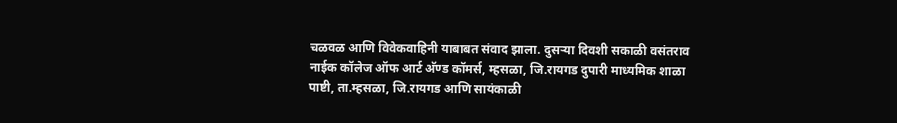चळवळ आणि विवेकवाहिनी याबाबत संवाद झाला. दुसर्‍या दिवशी सकाळी वसंतराव नाईक कॉलेज ऑफ आर्ट अ‍ॅण्ड कॉमर्स, म्हसळा, जि.रायगड दुपारी माध्यमिक शाळा पाष्टी, ता.म्हसळा, जि.रायगड आणि सायंकाळी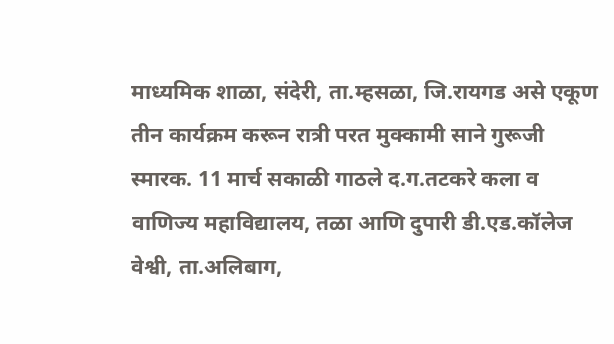माध्यमिक शाळा, संदेरी, ता.म्हसळा, जि.रायगड असे एकूण तीन कार्यक्रम करून रात्री परत मुक्कामी साने गुरूजी स्मारक. 11 मार्च सकाळी गाठले द.ग.तटकरे कला व वाणिज्य महाविद्यालय, तळा आणि दुपारी डी.एड.कॉलेज वेश्वी, ता.अलिबाग,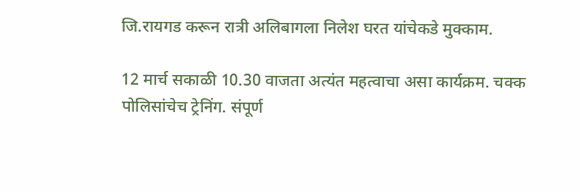जि.रायगड करून रात्री अलिबागला निलेश घरत यांचेकडे मुक्काम.

12 मार्च सकाळी 10.30 वाजता अत्यंत महत्वाचा असा कार्यक्रम. चक्क पोलिसांचेच ट्रेनिंग. संपूर्ण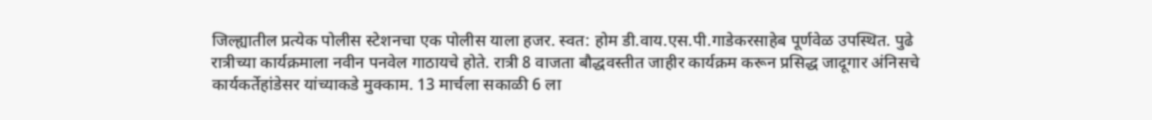जिल्ह्यातील प्रत्येक पोलीस स्टेशनचा एक पोलीस याला हजर. स्वत: होम डी.वाय.एस.पी.गाडेकरसाहेब पूर्णवेळ उपस्थित. पुढे रात्रीच्या कार्यक्रमाला नवीन पनवेल गाठायचे होते. रात्री 8 वाजता बौद्धवस्तीत जाहीर कार्यक्रम करून प्रसिद्ध जादूगार अंनिसचे कार्यकर्तेहांडेसर यांच्याकडे मुक्काम. 13 मार्चला सकाळी 6 ला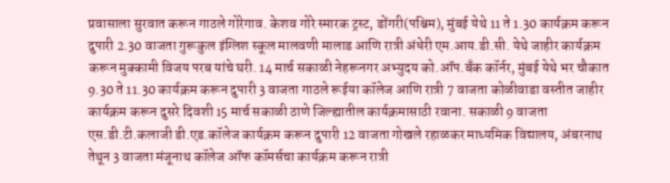प्रवासाला सुरवात करून गाठले गोरेगाव. केशव गोरे स्मारक ट्रस्ट, डोंगरी(पश्चिम), मुंबई येथे 11 ते 1.30 कार्यक्रम करून दुपारी 2.30 वाजता गुरूकुल इंग्लिश स्कूल मालवणी मालाड आणि रात्री अंधेरी एम.आय.डी.सी. येथे जाहीर कार्यक्रम करून मुक्कामी विजय परब यांचे घरी. 14 मार्च सकाळी नेहरूनगर अभ्युदय को.ऑप.बँक कॉर्नर, मुंबई येथे भर चौकात 9.30 ते 11.30 कार्यक्रम करून दुपारी 3 वाजता गाठले रूईया कॉलेज आणि रात्री 7 वाजता कोळीवाडा वस्तीत जाहीर कार्यक्रम करून दुसरे दिवशी 15 मार्च सकाळी ठाणे जिल्ह्यातील कार्यक्रमासाठी रवाना. सकाळी 9 वाजता एस.डी.टी.कलाजी डी.एड.कॉलेज कार्यक्रम करून दुपारी 12 वाजता गोखले रहाळकर माध्यमिक विद्यालय, अंबरनाथ तेथून 3 वाजता मंजूनाथ कॉलेज ऑफ कॉमर्सचा कार्यक्रम करून रात्री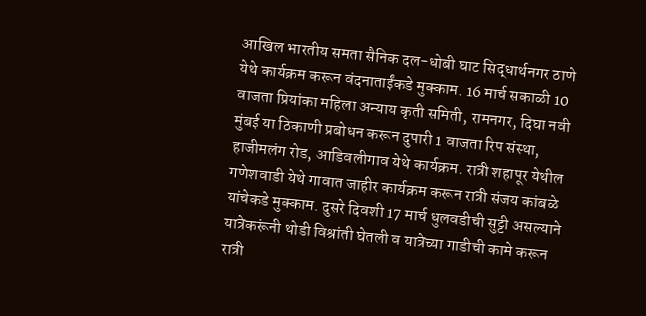आखिल भारतीय समता सैनिक दल-धोबी घाट सिद्धार्थनगर ठाणे येथे कार्यक्रम करून वंदनाताईंकडे मुक्काम. 16 मार्च सकाळी 10 वाजता प्रियांका महिला अन्याय कृती समिती, रामनगर, दिघा नवी मुंबई या ठिकाणी प्रबोधन करून दुपारी 1 वाजता रिप संस्था, हाजीमलंग रोड, आडिवलीगाव येथे कार्यक्रम. रात्री शहापूर येथील गणेशवाडी येथे गावात जाहीर कार्यक्रम करून रात्री संजय कांबळे यांचेकडे मुक्काम. दुसरे दिवशी 17 मार्च धुलवडीची सुट्टी असल्याने यात्रेकरूंनी थोडी विश्रांती घेतली व यात्रेच्या गाडीची कामे करून रात्री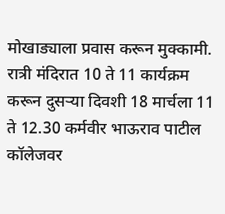मोखाड्याला प्रवास करून मुक्कामी. रात्री मंदिरात 10 ते 11 कार्यक्रम करून दुसर्‍या दिवशी 18 मार्चला 11 ते 12.30 कर्मवीर भाऊराव पाटील कॉलेजवर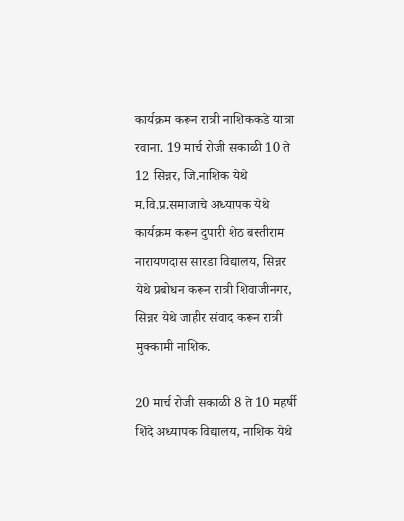कार्यक्रम करून रात्री नाशिककडे यात्रा रवाना. 19 मार्च रोजी सकाळी 10 ते 12 सिन्नर, जि.नाशिक येथे म.वि.प्र.समाजाचे अध्यापक येथे कार्यक्रम करून दुपारी शेठ बस्तीराम नारायणदास सारडा विद्यालय, सिन्नर येथे प्रबोधन करून रात्री शिवाजीनगर, सिन्नर येथे जाहीर संवाद करून रात्री मुक्कामी नाशिक.

20 मार्च रोजी सकाळी 8 ते 10 महर्षी शिंदे अध्यापक विद्यालय, नाशिक येथे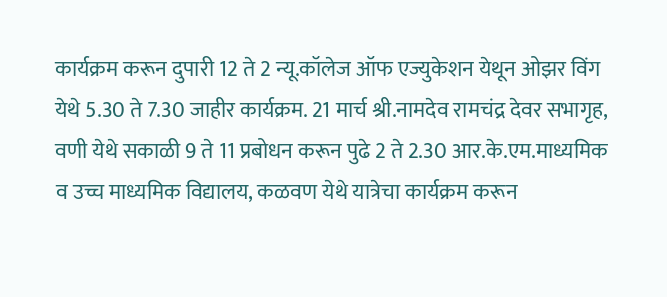कार्यक्रम करून दुपारी 12 ते 2 न्यू.कॉलेज ऑफ एज्युकेशन येथून ओझर विंग येथे 5.30 ते 7.30 जाहीर कार्यक्रम. 21 मार्च श्री.नामदेव रामचंद्र देवर सभागृह, वणी येथे सकाळी 9 ते 11 प्रबोधन करून पुढे 2 ते 2.30 आर.के.एम.माध्यमिक व उच्च माध्यमिक विद्यालय, कळवण येथे यात्रेचा कार्यक्रम करून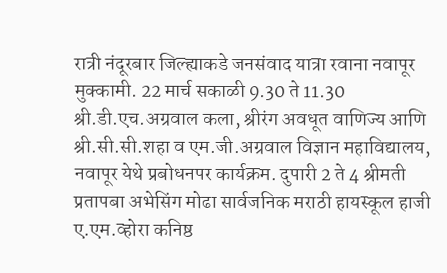रात्री नंदूरबार जिल्ह्याकडे जनसंवाद यात्रा रवाना नवापूर मुक्कामी. 22 मार्च सकाळी 9.30 ते 11.30 श्री.डी.एच.अग्रवाल कला, श्रीरंग अवधूत वाणिज्य आणि श्री.सी.सी.शहा व एम.जी.अग्रवाल विज्ञान महाविद्यालय, नवापूर येथे प्रबोधनपर कार्यक्रम. दुपारी 2 ते 4 श्रीमती प्रतापबा अभेसिंग मोढा सार्वजनिक मराठी हायस्कूल हाजी ए.एम.व्होरा कनिष्ठ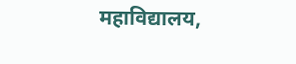महाविद्यालय,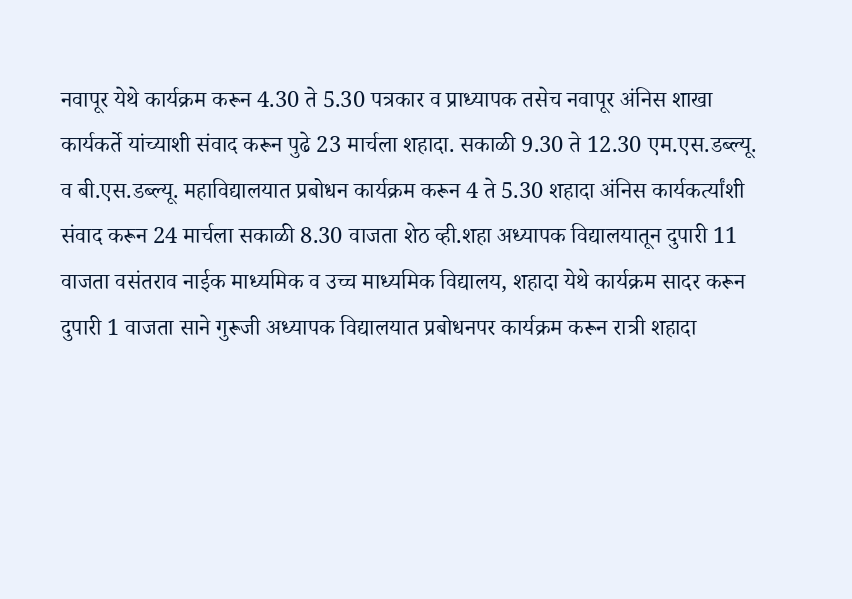नवापूर येथे कार्यक्रम करून 4.30 ते 5.30 पत्रकार व प्राध्यापक तसेच नवापूर अंनिस शाखा कार्यकर्ते यांच्याशी संवाद करून पुढे 23 मार्चला शहादा. सकाळी 9.30 ते 12.30 एम.एस.डब्ल्यू. व बी.एस.डब्ल्यू. महाविद्यालयात प्रबोधन कार्यक्रम करून 4 ते 5.30 शहादा अंनिस कार्यकर्त्यांशी संवाद करून 24 मार्चला सकाळी 8.30 वाजता शेठ व्ही.शहा अध्यापक विद्यालयातून दुपारी 11 वाजता वसंतराव नाईक माध्यमिक व उच्च माध्यमिक विद्यालय, शहादा येथे कार्यक्रम सादर करून दुपारी 1 वाजता साने गुरूजी अध्यापक विद्यालयात प्रबोधनपर कार्यक्रम करून रात्री शहादा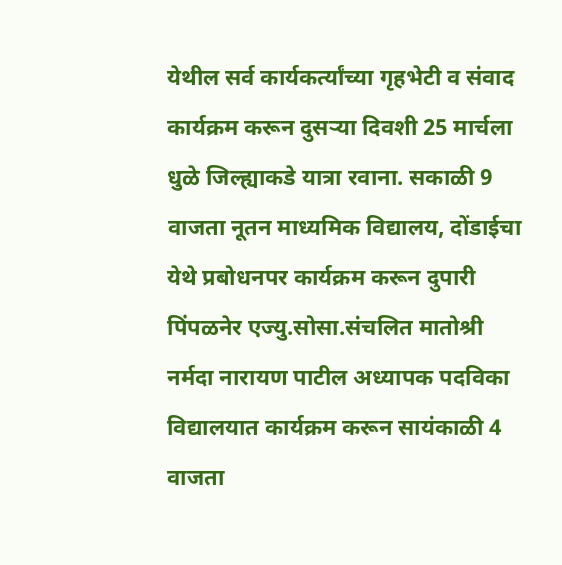येथील सर्व कार्यकर्त्यांच्या गृहभेटी व संवाद कार्यक्रम करून दुसर्‍या दिवशी 25 मार्चला धुळे जिल्ह्याकडे यात्रा रवाना. सकाळी 9 वाजता नूतन माध्यमिक विद्यालय, दोंडाईचा येथे प्रबोधनपर कार्यक्रम करून दुपारी पिंपळनेर एज्यु.सोसा.संचलित मातोश्री नर्मदा नारायण पाटील अध्यापक पदविका विद्यालयात कार्यक्रम करून सायंकाळी 4 वाजता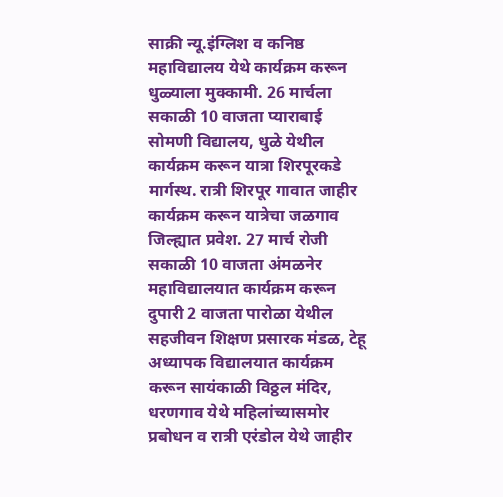साक्री न्यू.इंग्लिश व कनिष्ठ महाविद्यालय येथे कार्यक्रम करून धुळ्याला मुक्कामी. 26 मार्चला सकाळी 10 वाजता प्याराबाई सोमणी विद्यालय, धुळे येथील कार्यक्रम करून यात्रा शिरपूरकडे मार्गस्थ. रात्री शिरपूर गावात जाहीर कार्यक्रम करून यात्रेचा जळगाव जिल्ह्यात प्रवेश. 27 मार्च रोजी सकाळी 10 वाजता अंमळनेर महाविद्यालयात कार्यक्रम करून दुपारी 2 वाजता पारोळा येथील सहजीवन शिक्षण प्रसारक मंडळ, टेहू अध्यापक विद्यालयात कार्यक्रम करून सायंकाळी विठ्ठल मंदिर, धरणगाव येथे महिलांच्यासमोर प्रबोधन व रात्री एरंडोल येथे जाहीर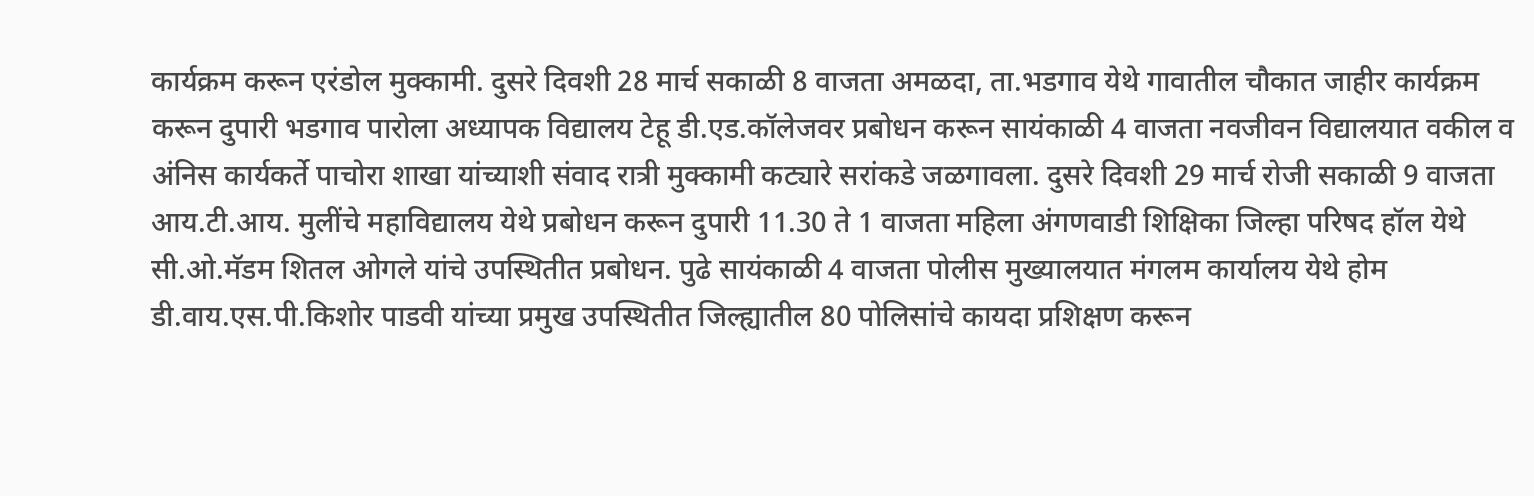कार्यक्रम करून एरंडोल मुक्कामी. दुसरे दिवशी 28 मार्च सकाळी 8 वाजता अमळदा, ता.भडगाव येथे गावातील चौकात जाहीर कार्यक्रम करून दुपारी भडगाव पारोला अध्यापक विद्यालय टेहू डी.एड.कॉलेजवर प्रबोधन करून सायंकाळी 4 वाजता नवजीवन विद्यालयात वकील व अंनिस कार्यकर्ते पाचोरा शाखा यांच्याशी संवाद रात्री मुक्कामी कट्यारे सरांकडे जळगावला. दुसरे दिवशी 29 मार्च रोजी सकाळी 9 वाजता आय.टी.आय. मुलींचे महाविद्यालय येथे प्रबोधन करून दुपारी 11.30 ते 1 वाजता महिला अंगणवाडी शिक्षिका जिल्हा परिषद हॉल येथे सी.ओ.मॅडम शितल ओगले यांचे उपस्थितीत प्रबोधन. पुढे सायंकाळी 4 वाजता पोलीस मुख्यालयात मंगलम कार्यालय येथे होम डी.वाय.एस.पी.किशोर पाडवी यांच्या प्रमुख उपस्थितीत जिल्ह्यातील 80 पोलिसांचे कायदा प्रशिक्षण करून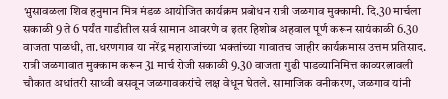भुसावळला शिव हनुमान मित्र मंडळ आयोजित कार्यक्रम प्रबोधन रात्री जळगाव मुक्कामी. दि.30 मार्चला सकाळी 9 ते 6 पर्यंत गाडीतील सर्व सामान आवरणे व इतर हिशोब अहवाल पूर्ण करून सायंकाळी 6.30 वाजता पाळधी, ता.धरणगाव या नरेंद्र महाराजांच्या भक्तांच्या गावातच जाहीर कार्यक्रमास उत्तम प्रतिसाद. रात्री जळगावात मुक्काम करून 31 मार्च रोजी सकाळी 9.30 वाजता गुढी पाडव्यानिमित्त काव्यरत्नावली चौकात अधांतरी साध्वी बसवून जळगावकरांचे लक्ष वेधून घेतले. सामाजिक वनीकरण, जळगाव यांनी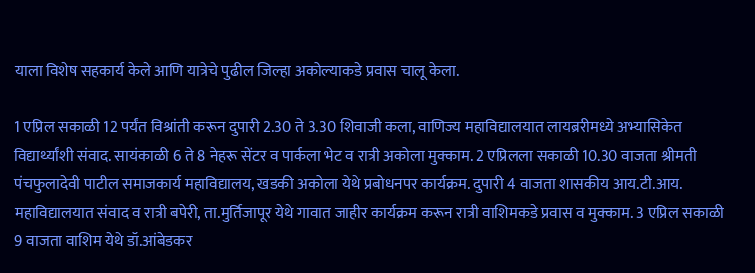याला विशेष सहकार्य केले आणि यात्रेचे पुढील जिल्हा अकोल्याकडे प्रवास चालू केला.

1 एप्रिल सकाळी 12 पर्यंत विश्रांती करून दुपारी 2.30 ते 3.30 शिवाजी कला, वाणिज्य महाविद्यालयात लायब्ररीमध्ये अभ्यासिकेत विद्यार्थ्यांशी संवाद. सायंकाळी 6 ते 8 नेहरू सेंटर व पार्कला भेट व रात्री अकोला मुक्काम. 2 एप्रिलला सकाळी 10.30 वाजता श्रीमती पंचफुलादेवी पाटील समाजकार्य महाविद्यालय, खडकी अकोला येथे प्रबोधनपर कार्यक्रम. दुपारी 4 वाजता शासकीय आय.टी.आय. महाविद्यालयात संवाद व रात्री बपेरी, ता.मुर्तिजापूर येथे गावात जाहीर कार्यक्रम करून रात्री वाशिमकडे प्रवास व मुक्काम. 3 एप्रिल सकाळी 9 वाजता वाशिम येथे डॉ.आंबेडकर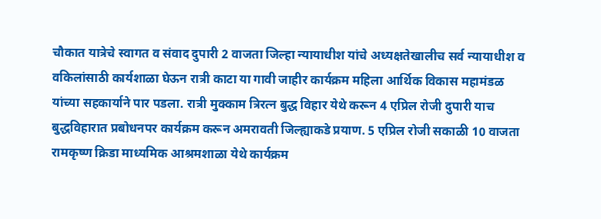चौकात यात्रेचे स्वागत व संवाद दुपारी 2 वाजता जिल्हा न्यायाधीश यांचे अध्यक्षतेखालीच सर्व न्यायाधीश व वकिलांसाठी कार्यशाळा घेऊन रात्री काटा या गावी जाहीर कार्यक्रम महिला आर्थिक विकास महामंडळ यांच्या सहकार्याने पार पडला. रात्री मुक्काम त्रिरत्न बुद्ध विहार येथे करून 4 एप्रिल रोजी दुपारी याच बुद्धविहारात प्रबोधनपर कार्यक्रम करून अमरावती जिल्ह्याकडे प्रयाण. 5 एप्रिल रोजी सकाळी 10 वाजता रामकृष्ण क्रिडा माध्यमिक आश्रमशाळा येथे कार्यक्रम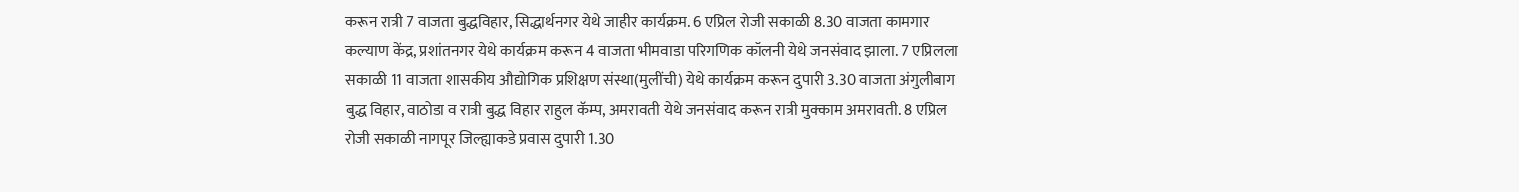करून रात्री 7 वाजता बुद्धविहार, सिद्धार्थनगर येथे जाहीर कार्यक्रम. 6 एप्रिल रोजी सकाळी 8.30 वाजता कामगार कल्याण केंद्र, प्रशांतनगर येथे कार्यक्रम करून 4 वाजता भीमवाडा परिगणिक कॉलनी येथे जनसंवाद झाला. 7 एप्रिलला सकाळी 11 वाजता शासकीय औद्योगिक प्रशिक्षण संस्था(मुलींची) येथे कार्यक्रम करून दुपारी 3.30 वाजता अंगुलीबाग बुद्ध विहार, वाठोडा व रात्री बुद्ध विहार राहुल कॅम्प, अमरावती येथे जनसंवाद करून रात्री मुक्काम अमरावती. 8 एप्रिल रोजी सकाळी नागपूर जिल्ह्याकडे प्रवास दुपारी 1.30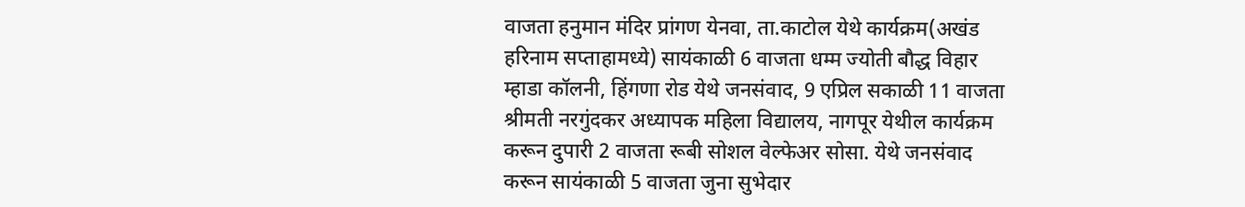वाजता हनुमान मंदिर प्रांगण येनवा, ता.काटोल येथे कार्यक्रम(अखंड हरिनाम सप्ताहामध्ये) सायंकाळी 6 वाजता धम्म ज्योती बौद्ध विहार म्हाडा कॉलनी, हिंगणा रोड येथे जनसंवाद, 9 एप्रिल सकाळी 11 वाजता श्रीमती नरगुंदकर अध्यापक महिला विद्यालय, नागपूर येथील कार्यक्रम करून दुपारी 2 वाजता रूबी सोशल वेल्फेअर सोसा. येथे जनसंवाद करून सायंकाळी 5 वाजता जुना सुभेदार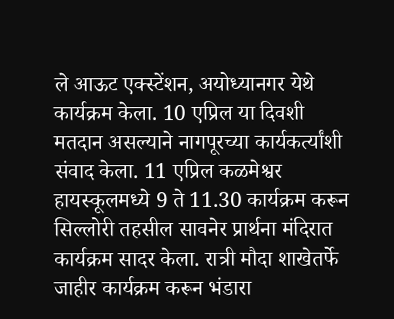ले आऊट एक्स्टेंशन, अयोध्यानगर येथे कार्यक्रम केला. 10 एप्रिल या दिवशी मतदान असल्याने नागपूरच्या कार्यकर्त्यांशी संवाद केला. 11 एप्रिल कळमेश्वर हायस्कूलमध्ये 9 ते 11.30 कार्यक्रम करून सिल्लोरी तहसील सावनेर प्रार्थना मंदिरात कार्यक्रम सादर केला. रात्री मौदा शाखेतर्फे जाहीर कार्यक्रम करून भंडारा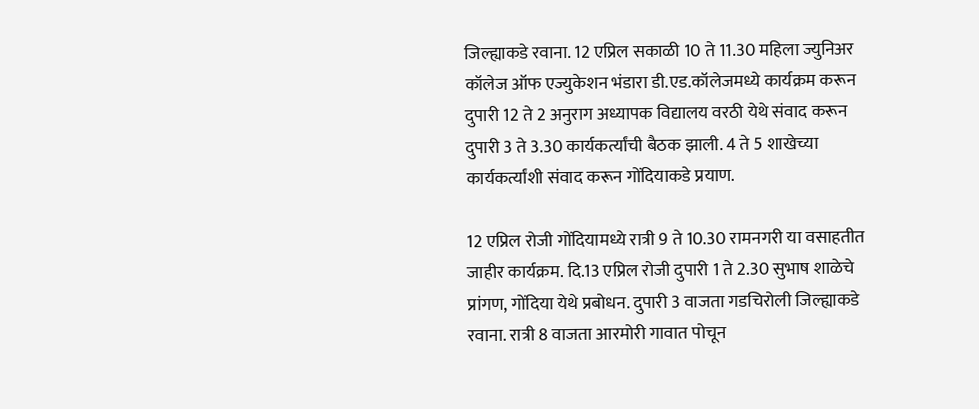जिल्ह्याकडे रवाना. 12 एप्रिल सकाळी 10 ते 11.30 महिला ज्युनिअर कॉलेज ऑफ एज्युकेशन भंडारा डी.एड.कॉलेजमध्ये कार्यक्रम करून दुपारी 12 ते 2 अनुराग अध्यापक विद्यालय वरठी येथे संवाद करून दुपारी 3 ते 3.30 कार्यकर्त्यांची बैठक झाली. 4 ते 5 शाखेच्या कार्यकर्त्यांशी संवाद करून गोंदियाकडे प्रयाण.

12 एप्रिल रोजी गोंदियामध्ये रात्री 9 ते 10.30 रामनगरी या वसाहतीत जाहीर कार्यक्रम. दि.13 एप्रिल रोजी दुपारी 1 ते 2.30 सुभाष शाळेचे प्रांगण, गोंदिया येथे प्रबोधन. दुपारी 3 वाजता गडचिरोली जिल्ह्याकडे रवाना. रात्री 8 वाजता आरमोरी गावात पोचून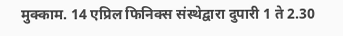मुक्काम. 14 एप्रिल फिनिक्स संस्थेद्वारा दुपारी 1 ते 2.30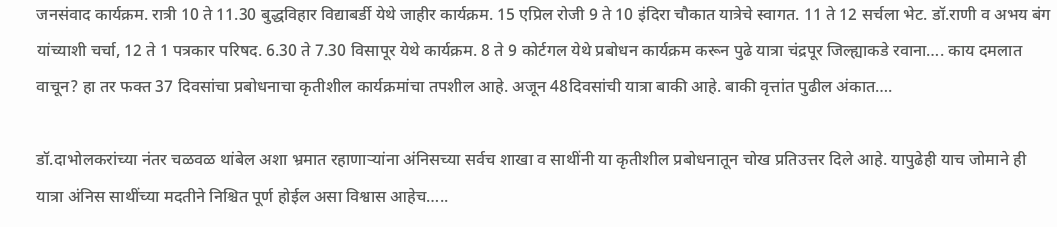जनसंवाद कार्यक्रम. रात्री 10 ते 11.30 बुद्धविहार विद्याबर्डी येथे जाहीर कार्यक्रम. 15 एप्रिल रोजी 9 ते 10 इंदिरा चौकात यात्रेचे स्वागत. 11 ते 12 सर्चला भेट. डॉ.राणी व अभय बंग यांच्याशी चर्चा, 12 ते 1 पत्रकार परिषद. 6.30 ते 7.30 विसापूर येथे कार्यक्रम. 8 ते 9 कोर्टगल येथे प्रबोधन कार्यक्रम करून पुढे यात्रा चंद्रपूर जिल्ह्याकडे रवाना…. काय दमलात वाचून? हा तर फक्त 37 दिवसांचा प्रबोधनाचा कृतीशील कार्यक्रमांचा तपशील आहे. अजून 48दिवसांची यात्रा बाकी आहे. बाकी वृत्तांत पुढील अंकात….

डॉ.दाभोलकरांच्या नंतर चळवळ थांबेल अशा भ्रमात रहाणार्‍यांना अंनिसच्या सर्वच शाखा व साथींनी या कृतीशील प्रबोधनातून चोख प्रतिउत्तर दिले आहे. यापुढेही याच जोमाने ही यात्रा अंनिस साथींच्या मदतीने निश्चित पूर्ण होईल असा विश्वास आहेच…..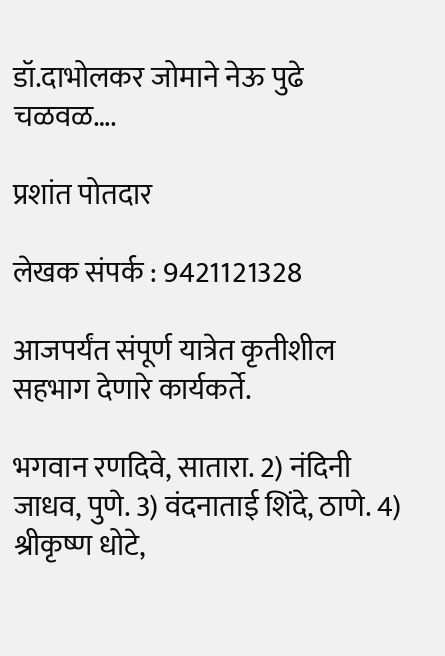डॉ.दाभोलकर जोमाने नेऊ पुढे चळवळ….

प्रशांत पोतदार

लेखक संपर्क : 9421121328

आजपर्यंत संपूर्ण यात्रेत कृतीशील सहभाग देणारे कार्यकर्ते.

भगवान रणदिवे, सातारा. 2) नंदिनी जाधव, पुणे. 3) वंदनाताई शिंदे, ठाणे. 4) श्रीकृष्ण धोटे,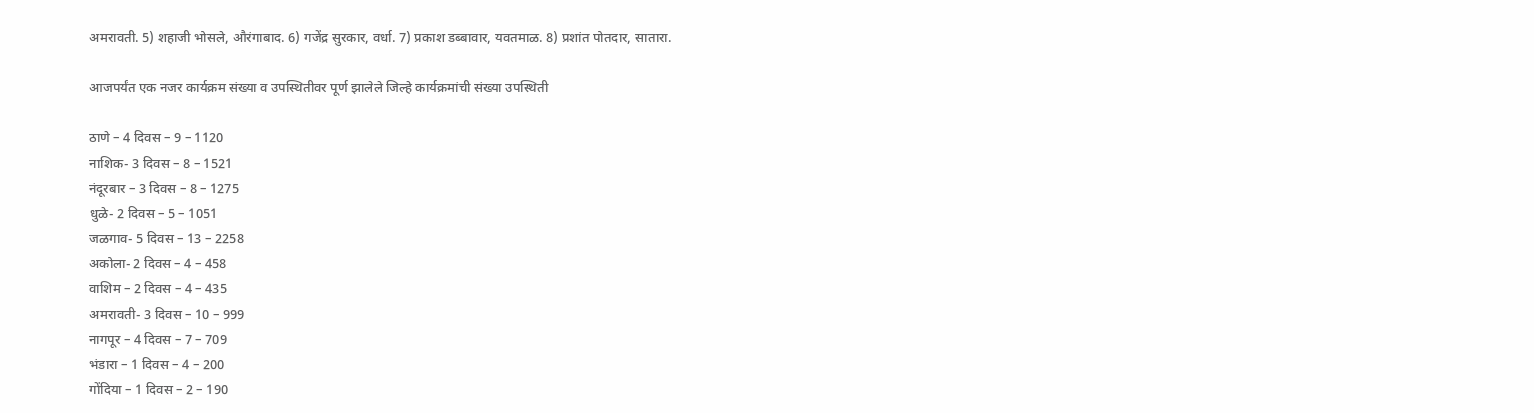अमरावती. 5) शहाजी भोसले, औरंगाबाद. 6) गजेंद्र सुरकार, वर्धा. 7) प्रकाश डब्बावार, यवतमाळ. 8) प्रशांत पोतदार, सातारा.

आजपर्यंत एक नजर कार्यक्रम संख्या व उपस्थितीवर पूर्ण झालेले जिल्हे कार्यक्रमांची संख्या उपस्थिती

ठाणे – 4 दिवस – 9 – 1120
नाशिक- 3 दिवस – 8 – 1521
नंदूरबार – 3 दिवस – 8 – 1275
धुळे- 2 दिवस – 5 – 1051
जळगाव- 5 दिवस – 13 – 2258
अकोला- 2 दिवस – 4 – 458
वाशिम – 2 दिवस – 4 – 435
अमरावती- 3 दिवस – 10 – 999
नागपूर – 4 दिवस – 7 – 709
भंडारा – 1 दिवस – 4 – 200
गोंदिया – 1 दिवस – 2 – 190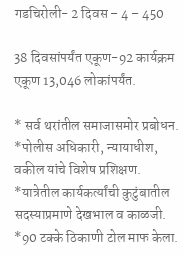गडचिरोली- 2 दिवस – 4 – 450

38 दिवसांपर्यंत एकूण-92 कार्यक्रम एकूण 13,046 लोकांपर्यंत.

* सर्व थरांतील समाजासमोर प्रबोधन. *पोलीस अधिकारी, न्यायाधीश, वकील यांचे विशेष प्रशिक्षण. *यात्रेतील कार्यकर्त्यांची कुटुंबातील सदस्याप्रमाणे देखभाल व काळजी. *90 टक्के ठिकाणी टोल माफ केला.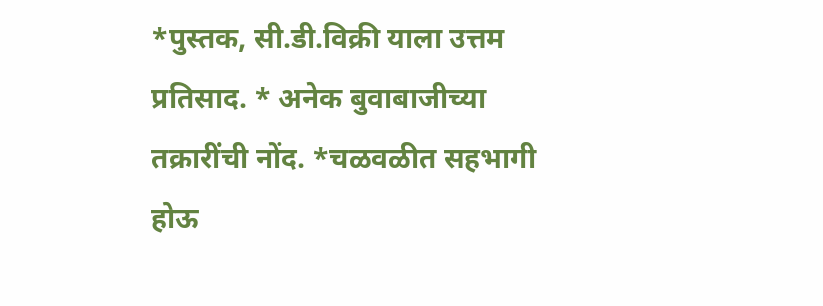*पुस्तक, सी.डी.विक्री याला उत्तम प्रतिसाद. * अनेक बुवाबाजीच्या तक्रारींची नोंद. *चळवळीत सहभागी होऊ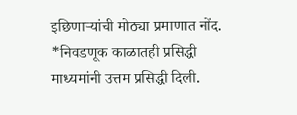इछिणार्‍यांची मोठ्या प्रमाणात नोंद. *निवडणूक काळातही प्रसिद्धी माध्यमांनी उत्तम प्रसिद्धी दिली.